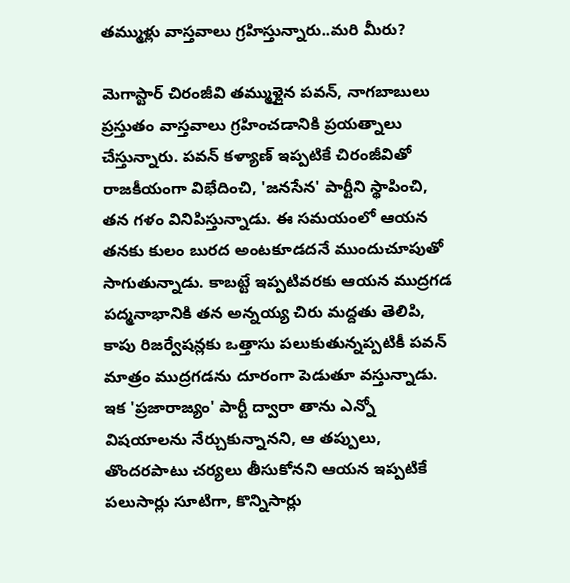తమ్ముళ్లు వాస్తవాలు గ్రహిస్తున్నారు..మరి మీరు?

మెగాస్టార్‌ చిరంజీవి తమ్ముళ్లైన పవన్‌, నాగబాబులు ప్రస్తుతం వాస్తవాలు గ్రహించడానికి ప్రయత్నాలు చేస్తున్నారు. పవన్‌ కళ్యాణ్‌ ఇప్పటికే చిరంజీవితో రాజకీయంగా విభేదించి, 'జనసేన' పార్టీని స్థాపించి, తన గళం వినిపిస్తున్నాడు. ఈ సమయంలో ఆయన తనకు కులం బురద అంటకూడదనే ముందుచూపుతో సాగుతున్నాడు. కాబట్టే ఇప్పటివరకు ఆయన ముద్రగడ పద్మనాభానికి తన అన్నయ్య చిరు మద్దతు తెలిపి, కాపు రిజర్వేషన్లకు ఒత్తాసు పలుకుతున్నప్పటికీ పవన్‌ మాత్రం ముద్రగడను దూరంగా పెడుతూ వస్తున్నాడు. ఇక 'ప్రజారాజ్యం' పార్టీ ద్వారా తాను ఎన్నో విషయాలను నేర్చుకున్నానని, ఆ తప్పులు, తొందరపాటు చర్యలు తీసుకోనని ఆయన ఇప్పటికే పలుసార్లు సూటిగా, కొన్నిసార్లు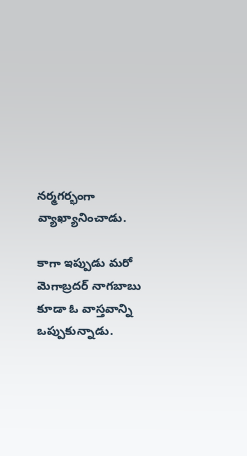నర్మగర్భంగా వ్యాఖ్యానించాడు.

కాగా ఇప్పుడు మరో మెగాబ్రదర్‌ నాగబాబు కూడా ఓ వాస్తవాన్ని ఒప్పుకున్నాడు.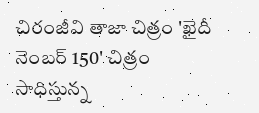చిరంజీవి తాజా చిత్రం 'ఖైదీ నెంబర్‌ 150' చిత్రం సాధిస్తున్న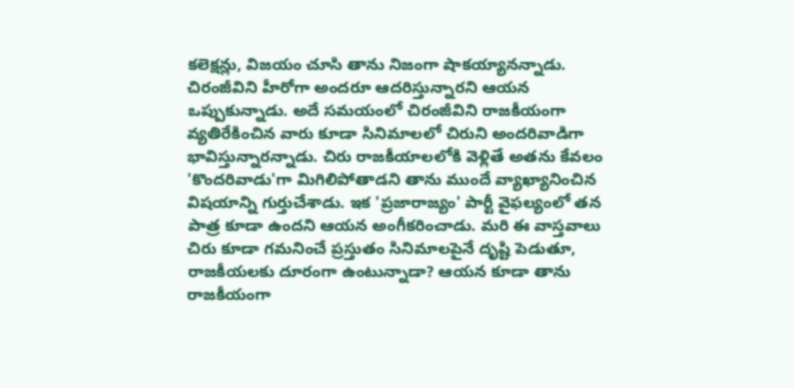కలెక్షన్లు, విజయం చూసి తాను నిజంగా షాకయ్యానన్నాడు. చిరంజీవిని హీరోగా అందరూ ఆదరిస్తున్నారని ఆయన ఒప్పుకున్నాడు. అదే సమయంలో చిరంజీవిని రాజకీయంగా వ్యతిరేకించిన వారు కూడా సినిమాలలో చిరుని అందరివాడిగా భావిస్తున్నారన్నాడు. చిరు రాజకీయాలలోకి వెళ్లితే అతను కేవలం 'కొందరివాడు'గా మిగిలిపోతాడని తాను ముందే వ్యాఖ్యానించిన విషయాన్ని గుర్తుచేశాడు. ఇక 'ప్రజారాజ్యం' పార్టీ వైఫల్యంలో తన పాత్ర కూడా ఉందని ఆయన అంగీకరించాడు. మరి ఈ వాస్తవాలు చిరు కూడా గమనించే ప్రస్తుతం సినిమాలపైనే దృష్టి పెడుతూ, రాజకీయలకు దూరంగా ఉంటున్నాడా? ఆయన కూడా తాను రాజకీయంగా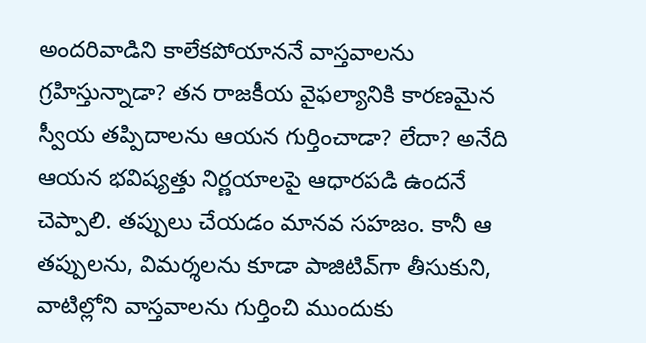అందరివాడిని కాలేకపోయాననే వాస్తవాలను గ్రహిస్తున్నాడా? తన రాజకీయ వైఫల్యానికి కారణమైన స్వీయ తప్పిదాలను ఆయన గుర్తించాడా? లేదా? అనేది ఆయన భవిష్యత్తు నిర్ణయాలపై ఆధారపడి ఉందనే చెప్పాలి. తప్పులు చేయడం మానవ సహజం. కానీ ఆ తప్పులను, విమర్శలను కూడా పాజిటివ్‌గా తీసుకుని, వాటిల్లోని వాస్తవాలను గుర్తించి ముందుకు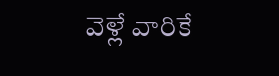వెళ్లే వారికే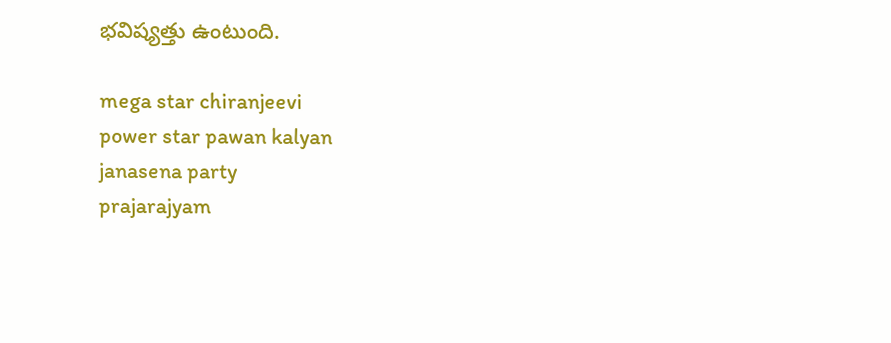భవిష్యత్తు ఉంటుంది.

mega star chiranjeevi
power star pawan kalyan
janasena party
prajarajyam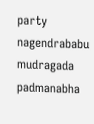party
nagendrababu
mudragada padmanabha